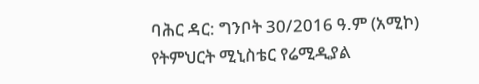ባሕር ዳር: ግንቦት 30/2016 ዓ.ም (አሚኮ)
የትምህርት ሚኒስቴር የሬሚዲያል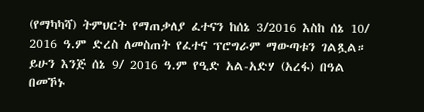(የማካካሻ) ትምህርት የማጠቃለያ ፈተናን ከሰኔ 3/2016 እስከ ሰኔ 10/ 2016 ዓ.ም ድረስ ለመስጠት የፈተና ፕሮግራም ማውጣቱን ገልጿል።
ይሁን እንጅ ሰኔ 9/ 2016 ዓ.ም የዒድ አል-አድሃ (አረፋ) በዓል በመኾኑ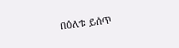በዕለቱ ይሰጥ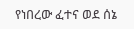የነበረው ፈተና ወደ ሰኔ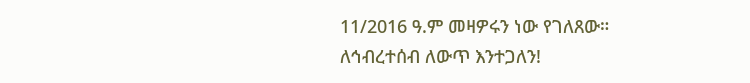11/2016 ዓ.ም መዛዎሩን ነው የገለጸው።
ለኅብረተሰብ ለውጥ እንተጋለን!